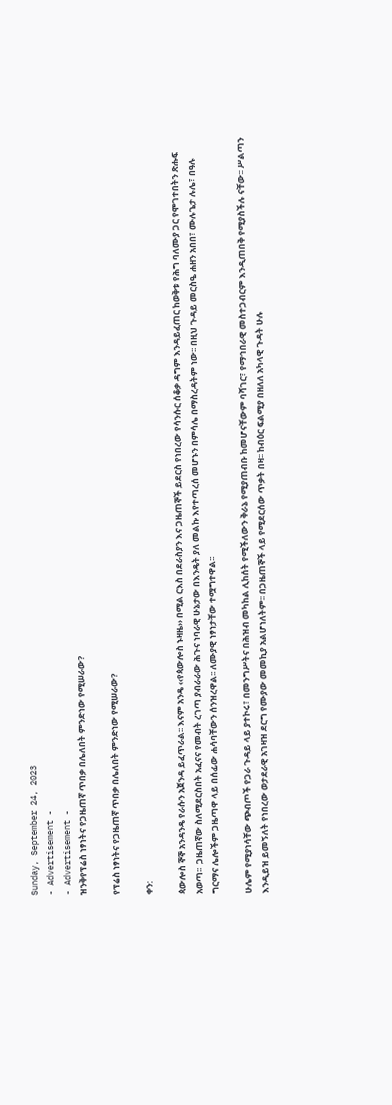Sunday, September 24, 2023
- Advertisement -
- Advertisement -
ዝንቅየፕሬስ ነፃነትና የጋዜጠኛ ጥበቃ በሌለበት ምንድነው የሚሠራው?

የፕሬስ ነፃነትና የጋዜጠኛ ጥበቃ በሌለበት ምንድነው የሚሠራው?

ቀን:

ጳውሎስ ኞኞ አንዳንዴ የራሱን አጀንዳ ይፈጥራል፡፡ እናም አንዴ ‹‹የጳውሎስ ኑዛዜ›› በሚል ርእስ በደራስያን እና ጋዜጠኞች ይደርስ የነበረው የሳንሱር ሰቆቃ ዳግም እንዳይፈጠር ከወቅቱ የሕግ ባለሙያ ጋር የሞገተበትን ጽሑፍ አወጣ፡፡  ጋዜጠኛው ስለሚደርስበት አፈናና የመብት ረገጣ ያብራራው ሕጉና ነባራዊ ሁኔታው በእንዴት ያለ መልኩ እየተጣረሰ መሆኑን በምሳሌ በማስረዳትም ነው፡፡ በዚህ ጉዳይ መርስዔ ሐዘን አበበ፣ ሙሉጌታ ሉሌ፣ በዓሉ ግርማና ሌሎችም ጋዜጣዋ ላይ በሰፊው ሐሳባቸውን ሰንዝረዋል፡፡ ለሙያዊ ነፃነታቸው ተሟግተዋል፡፡

ሁሌም የሚያነሳቸው ጭብጦች የጋራ ጉዳይ ላይ ያተኮሩ፣ በመንግሥትና በሕዝብ መካከል ሊከሰት የሚችለውን ቅራኔ የሚያጠብቡ ከመሆናቸውም ባሻገር፣ የማኅበራዊ መስተጋብርም እንዲጠበቅ የሚያስችሉ ናቸው፡፡ ሥልጣን እንዲይዝ ይመኝለት የነበረው ወታደራዊ አገዛዝ ደርግ የሙያው መመኪያ አልሆነለትም፡፡ በጋዜጠኞች ላይ የሚደርሰው ጥቃት በዛ፡፡ ከብዕር ፍልሚያ በዘለለ አካላዊ ጉዳት ሁሉ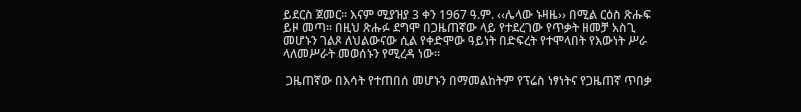ይደርስ ጀመር፡፡ እናም ሚያዝያ 3 ቀን 1967 ዓ.ም. ‹‹ሌላው ኑዛዜ›› በሚል ርዕስ ጽሑፍ ይዞ መጣ፡፡ በዚህ ጽሑፉ ደግሞ በጋዜጠኛው ላይ የተደረገው የጥቃት ዘመቻ አስጊ መሆኑን ገልጾ ለህልውናው ሲል የቀድሞው ዓይነት በድፍረት የተሞላበት የእውነት ሥራ ላለመሥራት መወሰኑን የሚረዳ ነው፡፡

 ጋዜጠኛው በእሳት የተጠበሰ መሆኑን በማመልከትም የፕሬስ ነፃነትና የጋዜጠኛ ጥበቃ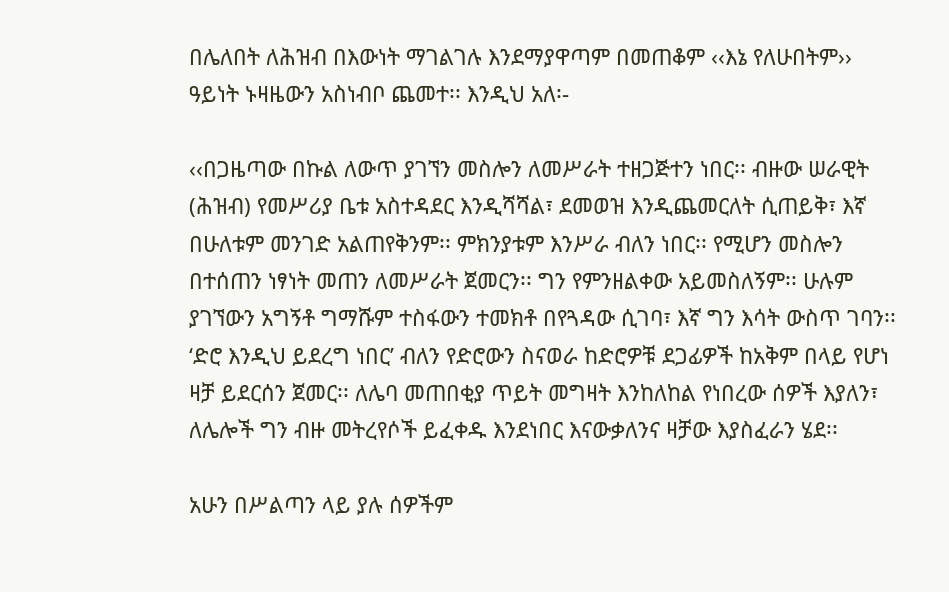በሌለበት ለሕዝብ በእውነት ማገልገሉ እንደማያዋጣም በመጠቆም ‹‹እኔ የለሁበትም›› ዓይነት ኑዛዜውን አስነብቦ ጨመተ፡፡ እንዲህ አለ፡-

‹‹በጋዜጣው በኩል ለውጥ ያገኘን መስሎን ለመሥራት ተዘጋጅተን ነበር፡፡ ብዙው ሠራዊት (ሕዝብ) የመሥሪያ ቤቱ አስተዳደር እንዲሻሻል፣ ደመወዝ እንዲጨመርለት ሲጠይቅ፣ እኛ በሁለቱም መንገድ አልጠየቅንም፡፡ ምክንያቱም እንሥራ ብለን ነበር፡፡ የሚሆን መስሎን በተሰጠን ነፃነት መጠን ለመሥራት ጀመርን፡፡ ግን የምንዘልቀው አይመስለኝም፡፡ ሁሉም ያገኘውን አግኝቶ ግማሹም ተስፋውን ተመክቶ በየጓዳው ሲገባ፣ እኛ ግን እሳት ውስጥ ገባን፡፡ ‘ድሮ እንዲህ ይደረግ ነበር’ ብለን የድሮውን ስናወራ ከድሮዎቹ ደጋፊዎች ከአቅም በላይ የሆነ ዛቻ ይደርሰን ጀመር፡፡ ለሌባ መጠበቂያ ጥይት መግዛት እንከለከል የነበረው ሰዎች እያለን፣ ለሌሎች ግን ብዙ መትረየሶች ይፈቀዱ እንደነበር እናውቃለንና ዛቻው እያስፈራን ሄደ፡፡

አሁን በሥልጣን ላይ ያሉ ሰዎችም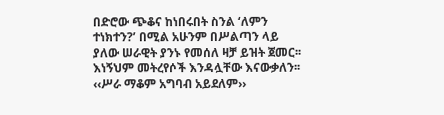በድሮው ጭቆና ከነበሩበት ስንል ‘ለምን ተነክተን?’ በሚል አሁንም በሥልጣን ላይ ያለው ሠራዊት ያንኑ የመሰለ ዛቻ ይዝት ጀመር፡፡ እነኝህም መትረየሶች እንዳሏቸው እናውቃለን፡፡ ‹‹ሥራ ማቆም አግባብ አይደለም››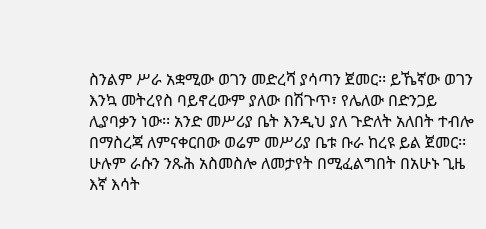ስንልም ሥራ አቋሚው ወገን መድረሻ ያሳጣን ጀመር፡፡ ይኼኛው ወገን እንኳ መትረየስ ባይኖረውም ያለው በሽጉጥ፣ የሌለው በድንጋይ ሊያባቃን ነው፡፡ አንድ መሥሪያ ቤት እንዲህ ያለ ጉድለት አለበት ተብሎ በማስረጃ ለምናቀርበው ወሬም መሥሪያ ቤቱ ቡራ ከረዩ ይል ጀመር፡፡ ሁሉም ራሱን ንጹሕ አስመስሎ ለመታየት በሚፈልግበት በአሁኑ ጊዜ እኛ እሳት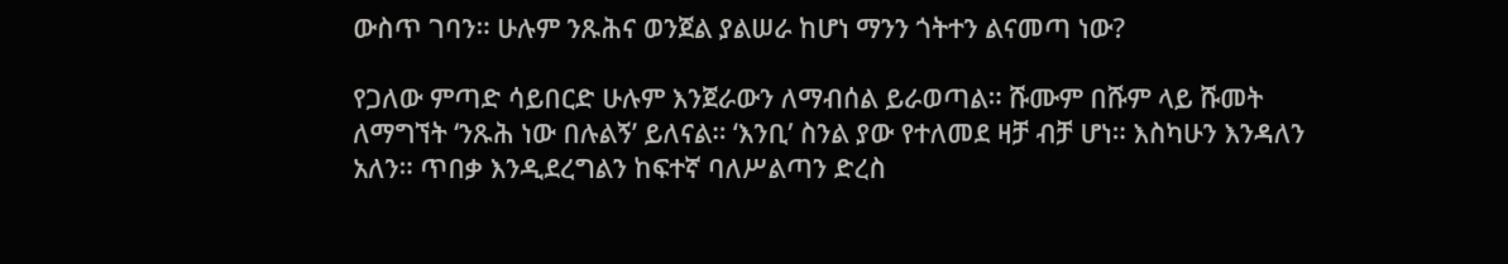ውስጥ ገባን፡፡ ሁሉም ንጹሕና ወንጀል ያልሠራ ከሆነ ማንን ጎትተን ልናመጣ ነው?

የጋለው ምጣድ ሳይበርድ ሁሉም እንጀራውን ለማብሰል ይራወጣል፡፡ ሹሙም በሹም ላይ ሹመት ለማግኘት ‘ንጹሕ ነው በሉልኝ’ ይለናል፡፡ ‘እንቢ’ ስንል ያው የተለመደ ዛቻ ብቻ ሆነ፡፡ እስካሁን እንዳለን አለን፡፡ ጥበቃ እንዲደረግልን ከፍተኛ ባለሥልጣን ድረስ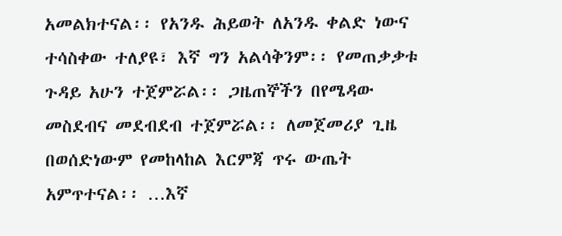አመልክተናል፡፡ የአንዱ ሕይወት ለአንዱ ቀልድ ነውና ተሳስቀው ተለያዩ፣ እኛ ግን አልሳቅንም፡፡ የመጠቃቃቱ ጉዳይ አሁን ተጀምሯል፡፡ ጋዜጠኞችን በየሜዳው መስደብና መደብደብ ተጀምሯል፡፡ ለመጀመሪያ ጊዜ በወሰድነውም የመከላከል እርምጃ ጥሩ ውጤት አምጥተናል፡፡ …እኛ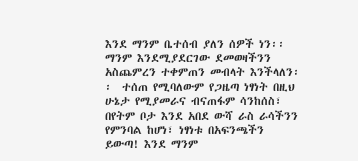እንደ ማንም ቤተሰብ ያለን ሰዎች ነን፡፡ ማንም እንደሚያደርገው ደመወዛችንን አስጨምረን ተቀምጠን መብላት እንችላለን፡፡  ተሰጠ የሚባለውም የጋዜጣ ነፃነት በዚህ ሁኔታ የሚያመራና ብናጠፋም ሳንከሰስ፣ በየትም ቦታ እንደ አበደ ውሻ ራስ ራሳችንን የምንባል ከሆነ፣ ነፃነቱ በአፍንጫችን ይውጣ! እንደ ማንም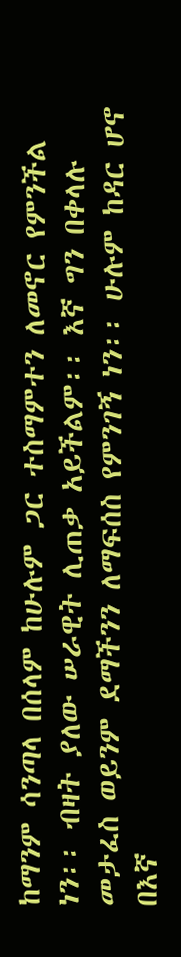ከማንም ሳንጣላ በሰላም ከሁሉም ጋር ተስማምተን ለመኖር የምንችል ነን፡፡ ብዛት ያለው ሠራዊት ሊጠቃ አይችልም፡፡ እኛ ግን በቀላሉ መታፈስ ወይንም ደማችንን ለማፍሰስ የምንገኝ ነን፡፡ ሁሉም ከዳር ሆኖ በእኛ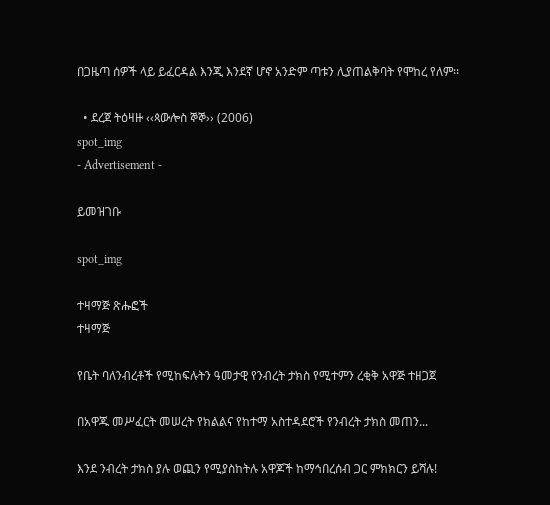በጋዜጣ ሰዎች ላይ ይፈርዳል እንጂ እንደኛ ሆኖ አንድም ጣቱን ሊያጠልቅባት የሞከረ የለም፡፡

  • ደረጀ ትዕዛዙ ‹‹ጳውሎስ ኞኞ›› (2006)
spot_img
- Advertisement -

ይመዝገቡ

spot_img

ተዛማጅ ጽሑፎች
ተዛማጅ

የቤት ባለንብረቶች የሚከፍሉትን ዓመታዊ የንብረት ታክስ የሚተምን ረቂቅ አዋጅ ተዘጋጀ

በአዋጁ መሥፈርት መሠረት የክልልና የከተማ አስተዳደሮች የንብረት ታክስ መጠን...

እንደ ንብረት ታክስ ያሉ ወጪን የሚያስከትሉ አዋጆች ከማኅበረሰብ ጋር ምክክርን ይሻሉ!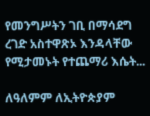የመንግሥትን ገቢ በማሳደግ ረገድ አስተዋጽኦ እንዳላቸው የሚታመኑት የተጨማሪ እሴት...

ለዓለምም ለኢትዮጵያም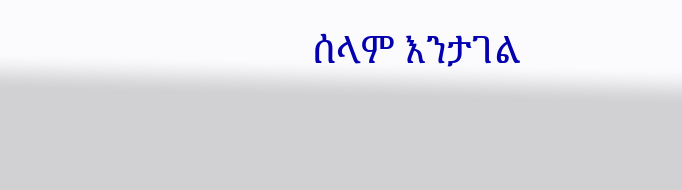ሰላም እንታገል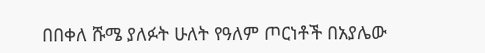በበቀለ ሹሜ ያለፉት ሁለት የዓለም ጦርነቶች በአያሌው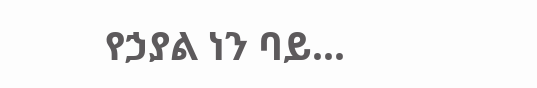የኃያል ነን ባይ...